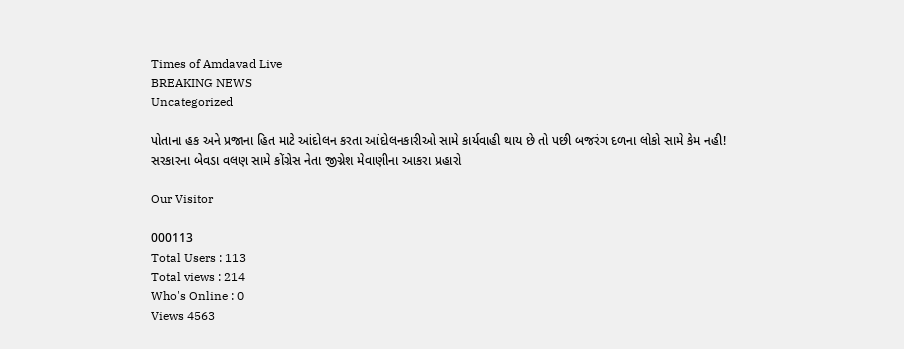Times of Amdavad Live
BREAKING NEWS
Uncategorized

પોતાના હક અને પ્રજાના હિત માટે આંદોલન કરતા આંદોલનકારીઓ સામે કાર્યવાહી થાય છે તો પછી બજરંગ દળના લોકો સામે કેમ નહી! સરકારના બેવડા વલણ સામે કોંગ્રેસ નેતા જીગ્નેશ મેવાણીના આકરા પ્રહારો

Our Visitor

000113
Total Users : 113
Total views : 214
Who's Online : 0
Views 4563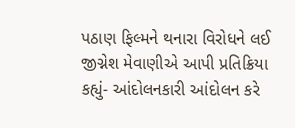પઠાણ ફિલ્મને થનારા વિરોધને લઈ જીગ્નેશ મેવાણીએ આપી પ્રતિક્રિયા
કહ્યું- આંદોલનકારી આંદોલન કરે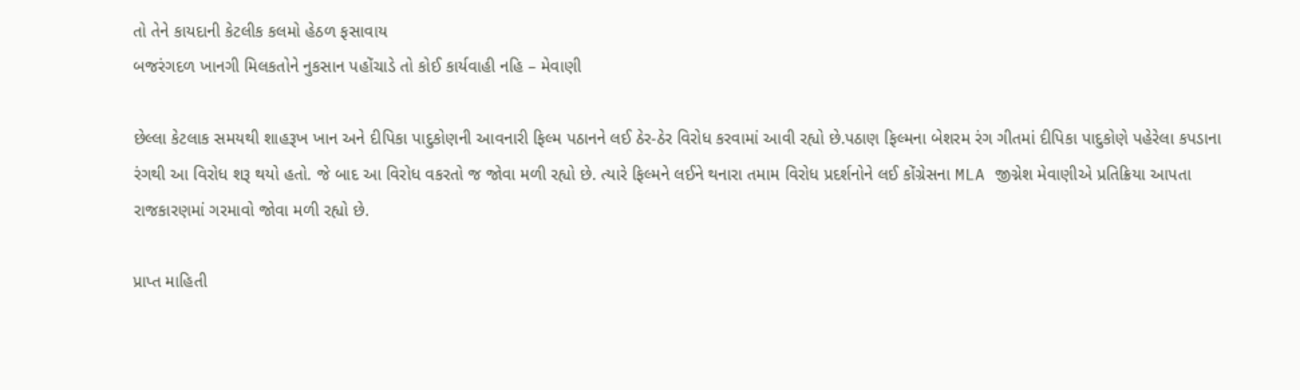તો તેને કાયદાની કેટલીક કલમો હેઠળ ફસાવાય
બજરંગદળ ખાનગી મિલકતોને નુકસાન પહોંચાડે તો કોઈ કાર્યવાહી નહિ – મેવાણી

છેલ્લા કેટલાક સમયથી શાહરૂખ ખાન અને દીપિકા પાદુકોણની આવનારી ફિલ્મ પઠાનને લઈ ઠેર-ઠેર વિરોધ કરવામાં આવી રહ્યો છે.પઠાણ ફિલ્મના બેશરમ રંગ ગીતમાં દીપિકા પાદુકોણે પહેરેલા કપડાના રંગથી આ વિરોધ શરૂ થયો હતો. જે બાદ આ વિરોધ વકરતો જ જોવા મળી રહ્યો છે. ત્યારે ફિલ્મને લઈને થનારા તમામ વિરોધ પ્રદર્શનોને લઈ કોંગ્રેસના MLA જીગ્નેશ મેવાણીએ પ્રતિક્રિયા આપતા રાજકારણમાં ગરમાવો જોવા મળી રહ્યો છે.

પ્રાપ્ત માહિતી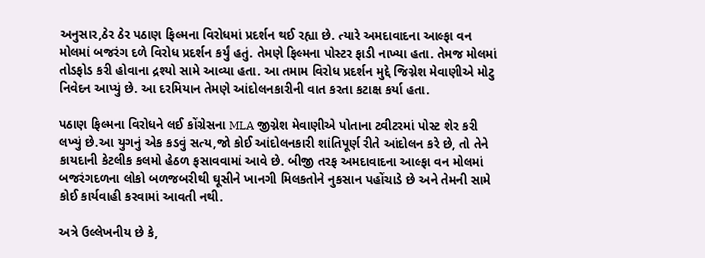અનુસાર,ઠેર ઠેર પઠાણ ફિલ્મના વિરોધમાં પ્રદર્શન થઈ રહ્યા છે. ત્યારે અમદાવાદના આલ્ફા વન મોલમાં બજરંગ દળે વિરોધ પ્રદર્શન કર્યું હતું. તેમણે ફિલ્મના પોસ્ટર ફાડી નાખ્યા હતા. તેમજ મોલમાં તોડફોડ કરી હોવાના દ્રશ્યો સામે આવ્યા હતા. આ તમામ વિરોધ પ્રદર્શન મુદ્દે જિગ્નેશ મેવાણીએ મોટુ નિવેદન આપ્યું છે. આ દરમિયાન તેમણે આંદોલનકારીની વાત કરતા કટાક્ષ કર્યા હતા.

પઠાણ ફિલ્મના વિરોધને લઈ કોંગ્રેસના MLA જીગ્નેશ મેવાણીએ પોતાના ટ્વીટરમાં પોસ્ટ શેર કરી લખ્યું છે.આ યુગનું એક કડવું સત્ય,જો કોઈ આંદોલનકારી શાંતિપૂર્ણ રીતે આંદોલન કરે છે, તો તેને કાયદાની કેટલીક કલમો હેઠળ ફસાવવામાં આવે છે. બીજી તરફ અમદાવાદના આલ્ફા વન મોલમાં બજરંગદળના લોકો બળજબરીથી ઘૂસીને ખાનગી મિલકતોને નુકસાન પહોંચાડે છે અને તેમની સામે કોઈ કાર્યવાહી કરવામાં આવતી નથી.

અત્રે ઉલ્લેખનીય છે કે,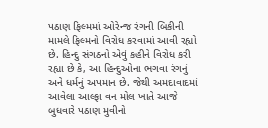પઠાણ ફિલ્મમાં ઓરેન્જ રંગની બિકીની મામલે ફિલ્મનો વિરોધ કરવામાં આવી રહ્યો છે. હિન્દુ સંગઠનો એવું કહીને વિરોધ કરી રહ્યા છે કે, આ હિન્દુઓના ભગવા રંગનું અને ધર્મનું અપમાન છે. જેથી અમદાવાદમાં આવેલા આલ્ફા વન મોલ ખાતે આજે બુધવારે પઠાણ મુવીનો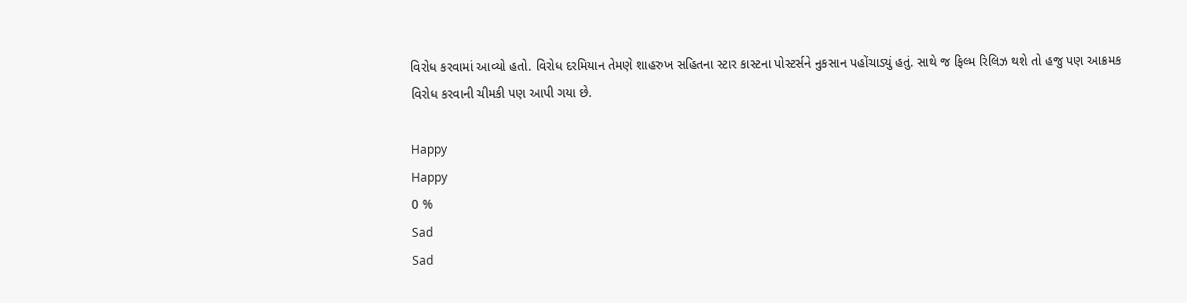વિરોધ કરવામાં આવ્યો હતો. વિરોધ દરમિયાન તેમણે શાહરુખ સહિતના સ્ટાર કાસ્ટના પોસ્ટર્સને નુકસાન પહોંચાડ્યું હતું. સાથે જ ફિલ્મ રિલિઝ થશે તો હજુ પણ આક્રમક વિરોધ કરવાની ચીમકી પણ આપી ગયા છે.

Happy
Happy
0 %
Sad
Sad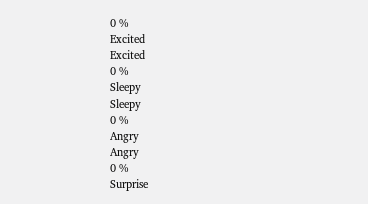0 %
Excited
Excited
0 %
Sleepy
Sleepy
0 %
Angry
Angry
0 %
Surprise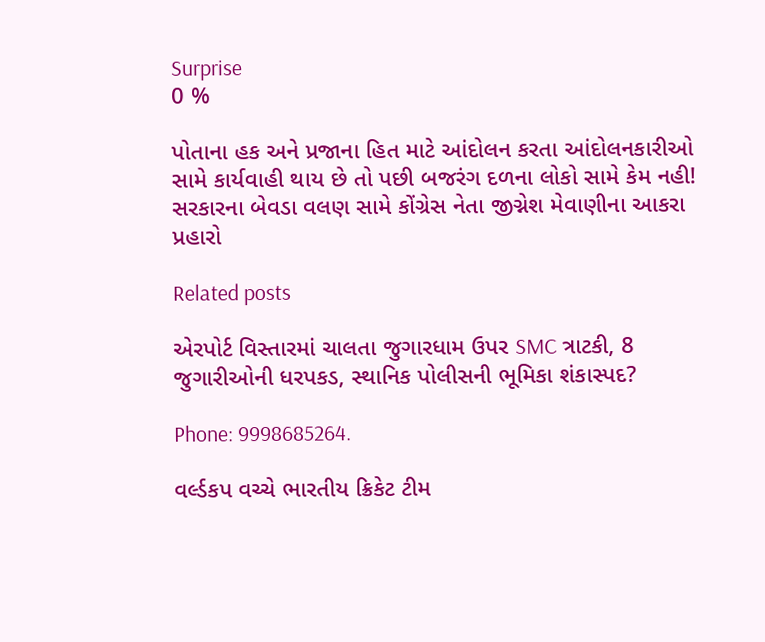Surprise
0 %

પોતાના હક અને પ્રજાના હિત માટે આંદોલન કરતા આંદોલનકારીઓ સામે કાર્યવાહી થાય છે તો પછી બજરંગ દળના લોકો સામે કેમ નહી! સરકારના બેવડા વલણ સામે કોંગ્રેસ નેતા જીગ્નેશ મેવાણીના આકરા પ્રહારો

Related posts

એરપોર્ટ વિસ્તારમાં ચાલતા જુગારધામ ઉપર SMC ત્રાટકી, 8 જુગારીઓની ધરપકડ, સ્થાનિક પોલીસની ભૂમિકા શંકાસ્પદ?

Phone: 9998685264.

વર્લ્ડકપ વચ્ચે ભારતીય ક્રિકેટ ટીમ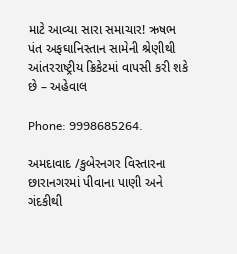માટે આવ્યા સારા સમાચાર! ઋષભ પંત અફઘાનિસ્તાન સામેની શ્રેણીથી આંતરરાષ્ટ્રીય ક્રિકેટમાં વાપસી કરી શકે છે – અહેવાલ

Phone: 9998685264.

અમદાવાદ /કુબેરનગર વિસ્તારના છારાનગરમાં પીવાના પાણી અને ગંદકીથી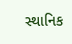સ્થાનિક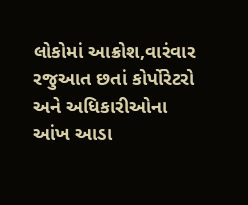લોકોમાં આક્રોશ,વારંવાર રજુઆત છતાં કોર્પોરેટરો અને અધિકારીઓના આંખ આડા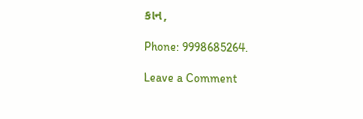કાન,

Phone: 9998685264.

Leave a Comment